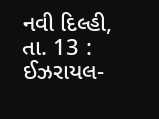નવી દિલ્હી, તા. 13 : ઈઝરાયલ-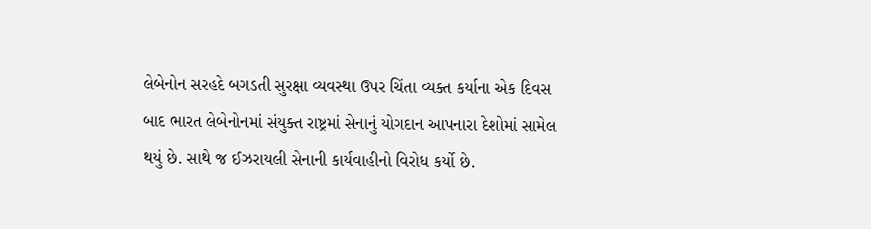લેબેનોન સરહદે બગડતી સુરક્ષા વ્યવસ્થા ઉપર ચિંતા વ્યક્ત કર્યાના એક દિવસ બાદ ભારત લેબેનોનમાં સંયુક્ત રાષ્ટ્રમાં સેનાનું યોગદાન આપનારા દેશોમાં સામેલ થયું છે. સાથે જ ઈઝરાયલી સેનાની કાર્યવાહીનો વિરોધ કર્યો છે.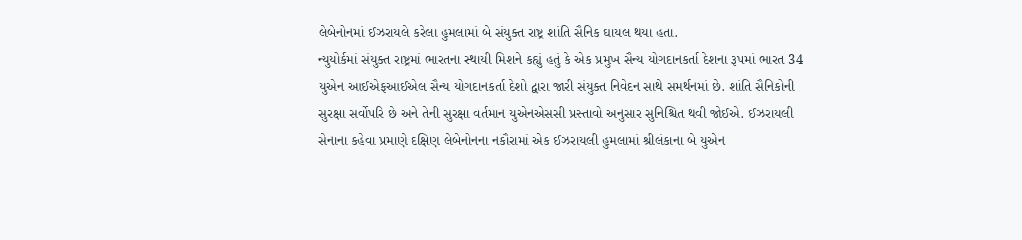લેબેનોનમાં ઈઝરાયલે કરેલા હુમલામાં બે સંયુક્ત રાષ્ટ્ર શાંતિ સૈનિક ઘાયલ થયા હતા.
ન્યુયોર્કમાં સંયુક્ત રાષ્ટ્રમાં ભારતના સ્થાયી મિશને કહ્યું હતું કે એક પ્રમુખ સૈન્ય યોગદાનકર્તા દેશના રૂપમાં ભારત 34 યુએન આઈએફઆઈએલ સૈન્ય યોગદાનકર્તા દેશો દ્વારા જારી સંયુક્ત નિવેદન સાથે સમર્થનમાં છે. શાંતિ સૈનિકોની સુરક્ષા સર્વોપરિ છે અને તેની સુરક્ષા વર્તમાન યુએનએસસી પ્રસ્તાવો અનુસાર સુનિશ્ચિત થવી જોઈએ. ઈઝરાયલી સેનાના કહેવા પ્રમાણે દક્ષિણ લેબેનોનના નકૌરામાં એક ઈઝરાયલી હુમલામાં શ્રીલંકાના બે યુએન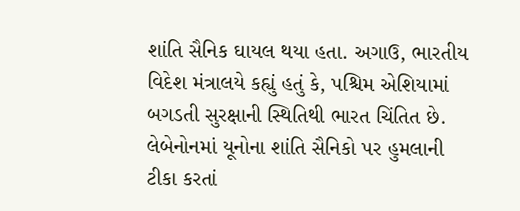શાંતિ સૈનિક ઘાયલ થયા હતા. અગાઉ, ભારતીય વિદેશ મંત્રાલયે કહ્યું હતું કે, પશ્ચિમ એશિયામાં બગડતી સુરક્ષાની સ્થિતિથી ભારત ચિંતિત છે. લેબેનોનમાં યૂનોના શાંતિ સૈનિકો પર હુમલાની ટીકા કરતાં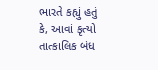ભારતે કહ્યું હતું કે, આવાં કૃત્યો તાત્કાલિક બંધ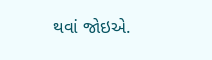થવાં જોઇએ.